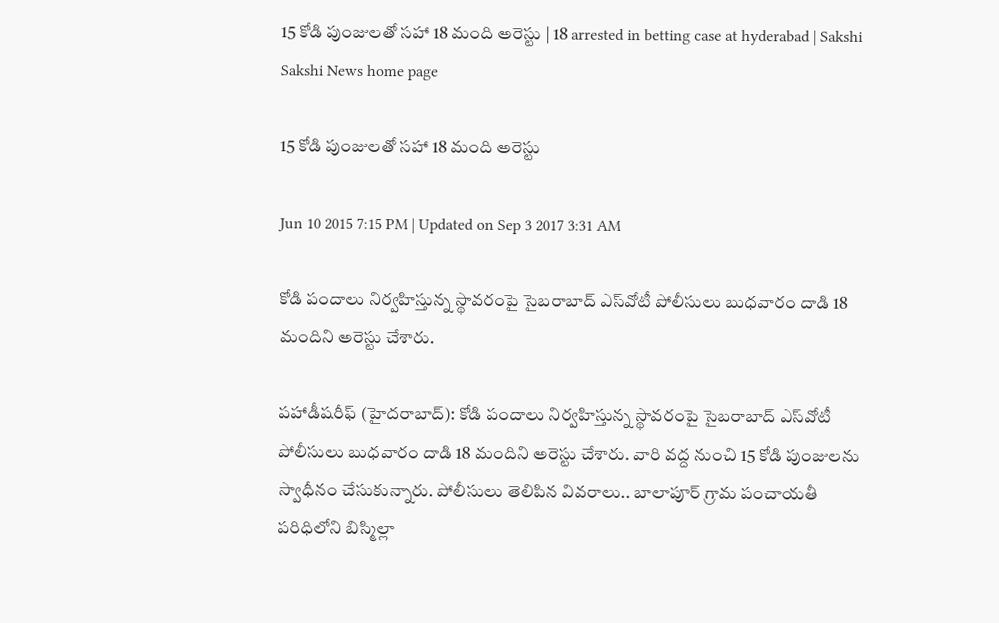15 కోడి పుంజులతో సహా 18 మంది అరెస్టు | 18 arrested in betting case at hyderabad | Sakshi
Sakshi News home page

15 కోడి పుంజులతో సహా 18 మంది అరెస్టు

Jun 10 2015 7:15 PM | Updated on Sep 3 2017 3:31 AM

కోడి పందాలు నిర్వహిస్తున్న స్థావరంపై సైబరాబాద్ ఎస్‌వోటీ పోలీసులు బుధవారం దాడి 18 మందిని అరెస్టు చేశారు.

పహాడీషరీఫ్ (హైదరాబాద్): కోడి పందాలు నిర్వహిస్తున్న స్థావరంపై సైబరాబాద్ ఎస్‌వోటీ పోలీసులు బుధవారం దాడి 18 మందిని అరెస్టు చేశారు. వారి వద్ద నుంచి 15 కోడి పుంజులను స్వాధీనం చేసుకున్నారు. పోలీసులు తెలిపిన వివరాలు.. బాలాపూర్ గ్రామ పంచాయతీ పరిధిలోని బిస్మిల్లా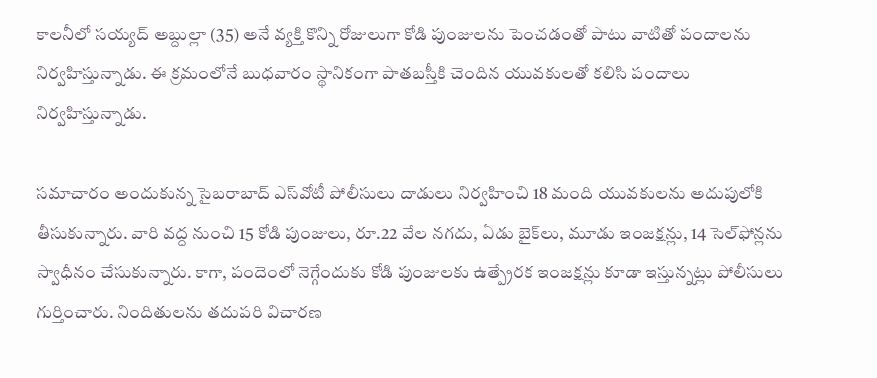కాలనీలో సయ్యద్ అబ్దుల్లా (35) అనే వ్యక్తి కొన్ని రోజులుగా కోడి పుంజులను పెంచడంతో పాటు వాటితో పందాలను నిర్వహిస్తున్నాడు. ఈ క్రమంలోనే బుధవారం స్థానికంగా పాతబస్తీకి చెందిన యువకులతో కలిసి పందాలు నిర్వహిస్తున్నాడు.

సమాచారం అందుకున్న సైబరాబాద్ ఎస్‌వోటీ పోలీసులు దాడులు నిర్వహించి 18 మంది యువకులను అదుపులోకి తీసుకున్నారు. వారి వద్ద నుంచి 15 కోడి పుంజులు, రూ.22 వేల నగదు, ఏడు బైక్‌లు, మూడు ఇంజక్షన్లు, 14 సెల్‌ఫోన్లను స్వాధీనం చేసుకున్నారు. కాగా, పందెంలో నెగ్గేందుకు కోడి పుంజులకు ఉత్ప్రేరక ఇంజక్షన్లు కూడా ఇస్తున్నట్లు పోలీసులు గుర్తించారు. నిందితులను తదుపరి విచారణ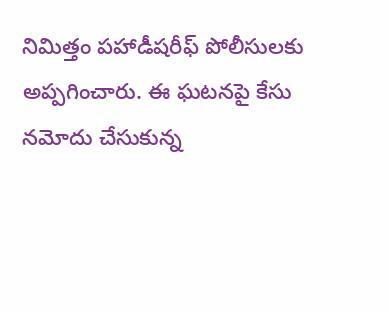నిమిత్తం పహాడీషరీఫ్ పోలీసులకు అప్పగించారు. ఈ ఘటనపై కేసు నమోదు చేసుకున్న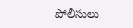పోలీసులు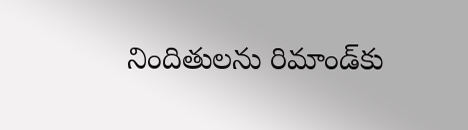నిందితులను రిమాండ్‌కు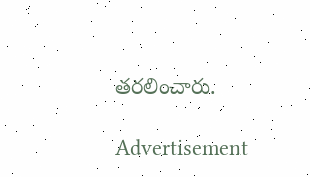తరలించారు.

Advertisement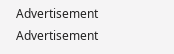Advertisement
Advertisement